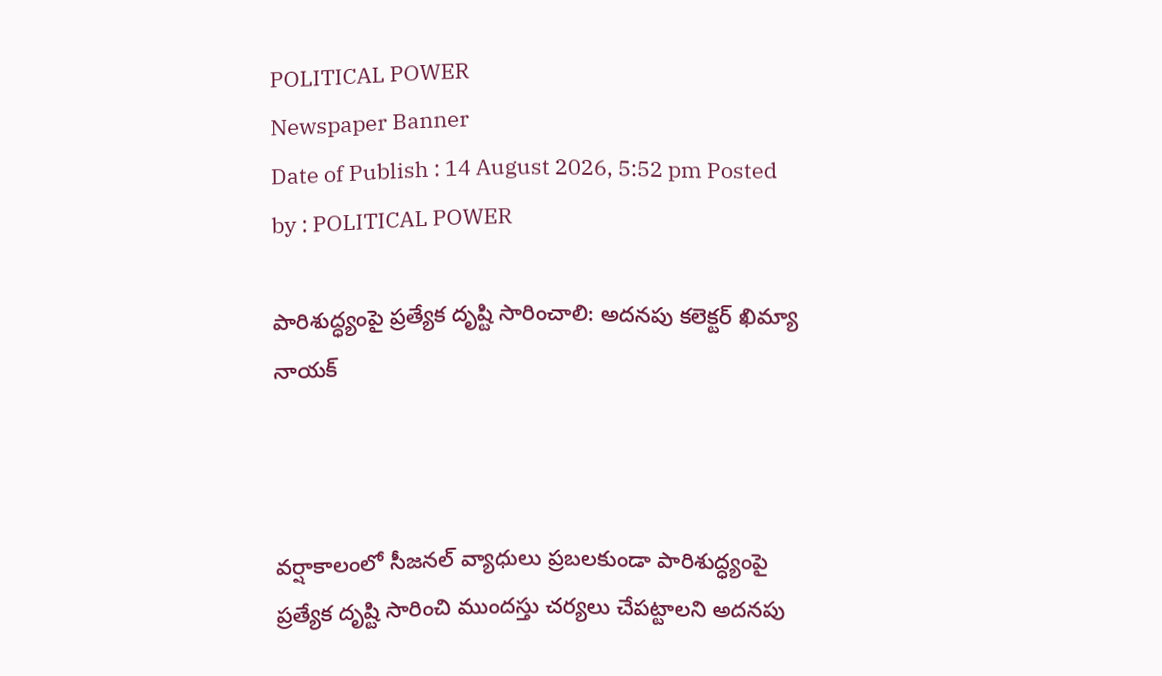POLITICAL POWER
Newspaper Banner
Date of Publish : 14 August 2026, 5:52 pm Posted by : POLITICAL POWER

పారిశుద్ధ్యంపై ప్రత్యేక దృష్టి సారించాలి: అదనపు కలెక్టర్‌ ఖిమ్యా నాయక్



వర్షాకాలంలో సీజనల్‌ వ్యాధులు ప్రబలకుండా పారిశుద్ధ్యంపై ప్రత్యేక దృష్టి సారించి ముందస్తు చర్యలు చేపట్టాలని అదనపు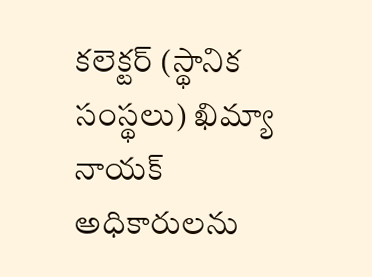కలెక్టర్‌ (స్థానిక సంస్థలు) ఖిమ్యా నాయక్‌ అధికారులను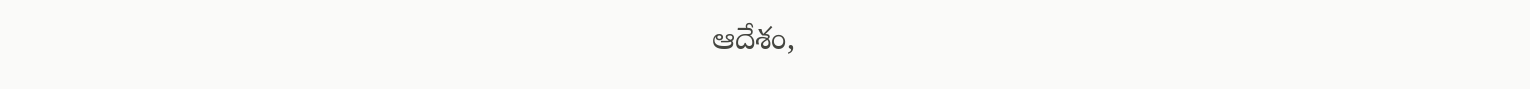ఆదేశం,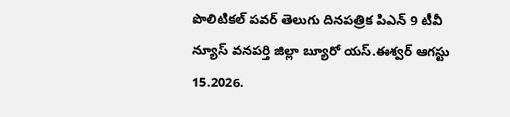పొలిటికల్ పవర్ తెలుగు దినపత్రిక పిఎన్ 9 టీవీ న్యూస్ వనపర్తి జిల్లా బ్యూరో యస్.ఈశ్వర్ ఆగస్టు
15.2026.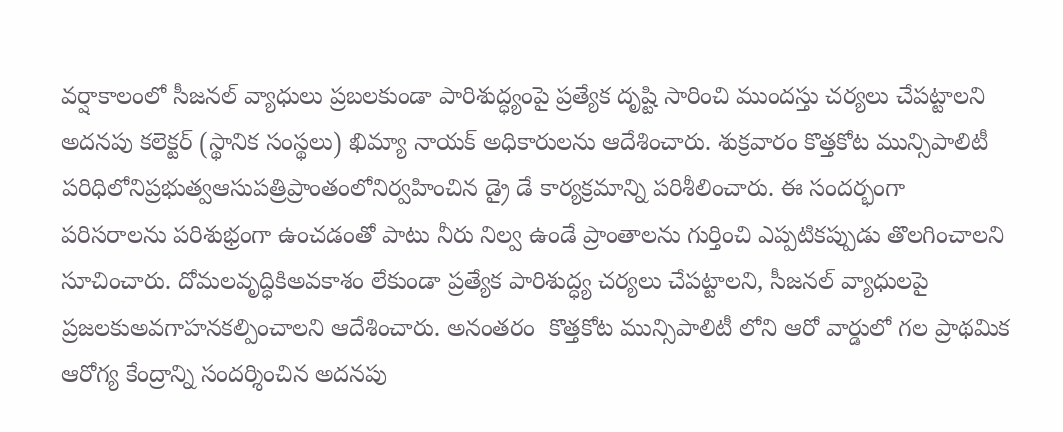వర్షాకాలంలో సీజనల్‌ వ్యాధులు ప్రబలకుండా పారిశుద్ధ్యంపై ప్రత్యేక దృష్టి సారించి ముందస్తు చర్యలు చేపట్టాలని అదనపు కలెక్టర్‌ (స్థానిక సంస్థలు) ఖిమ్యా నాయక్‌ అధికారులను ఆదేశించారు. శుక్రవారం కొత్తకోట మున్సిపాలిటీ పరిధిలోనిప్రభుత్వఆసుపత్రిప్రాంతంలోనిర్వహించిన డ్రై డే కార్యక్రమాన్ని పరిశీలించారు. ఈ సందర్భంగా పరిసరాలను పరిశుభ్రంగా ఉంచడంతో పాటు నీరు నిల్వ ఉండే ప్రాంతాలను గుర్తించి ఎప్పటికప్పుడు తొలగించాలని సూచించారు. దోమలవృద్ధికిఅవకాశం లేకుండా ప్రత్యేక పారిశుద్ధ్య చర్యలు చేపట్టాలని, సీజనల్‌ వ్యాధులపై ప్రజలకుఅవగాహనకల్పించాలని ఆదేశించారు. అనంతరం  కొత్తకోట మున్సిపాలిటీ లోని ఆరో వార్డులో గల ప్రాథమిక ఆరోగ్య కేంద్రాన్ని సందర్శించిన అదనపు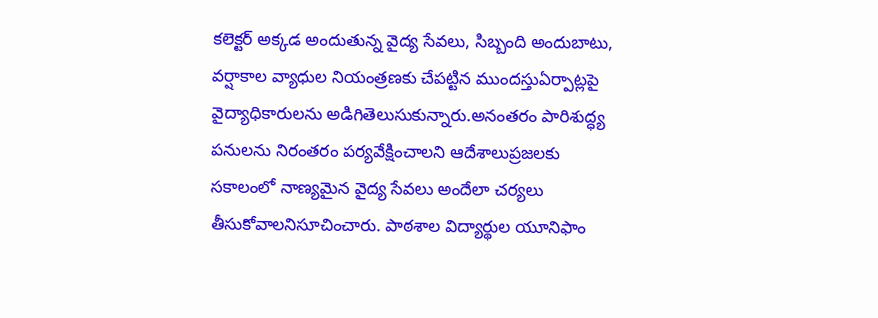కలెక్టర్‌ అక్కడ అందుతున్న వైద్య సేవలు, సిబ్బంది అందుబాటు, వర్షాకాల వ్యాధుల నియంత్రణకు చేపట్టిన ముందస్తుఏర్పాట్లపై వైద్యాధికారులను అడిగితెలుసుకున్నారు.అనంతరం పారిశుద్ధ్య పనులను నిరంతరం పర్యవేక్షించాలని ఆదేశాలుప్రజలకు సకాలంలో నాణ్యమైన వైద్య సేవలు అందేలా చర్యలు తీసుకోవాలనిసూచించారు. పాఠశాల విద్యార్థుల యూనిఫాం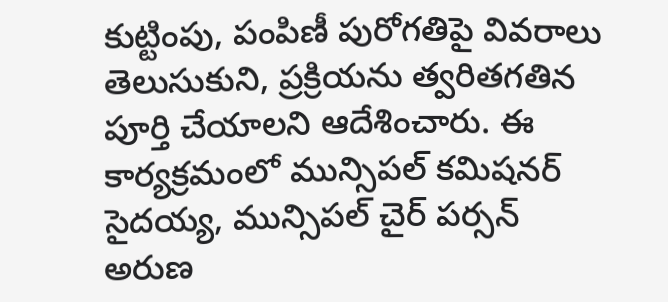కుట్టింపు, పంపిణీ పురోగతిపై వివరాలు తెలుసుకుని, ప్రక్రియను త్వరితగతిన పూర్తి చేయాలని ఆదేశించారు. ఈ కార్యక్రమంలో మున్సిపల్‌ కమిషనర్‌ సైదయ్య, మున్సిపల్ చైర్ పర్సన్ అరుణ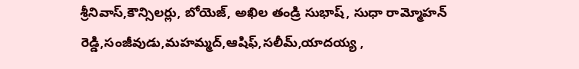శ్రీనివాస్,కౌన్సిలర్లు, బోయెజ్, అఖిల తండ్రి సుభాష్, సుధా రామ్మోహన్ రెడ్డి,సంజీవుడు,మహమ్మద్,ఆషిఫ్,సలీమ్,యాదయ్య ,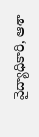వైద్యాధికారి, ఆశా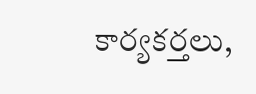కార్యకర్తలు,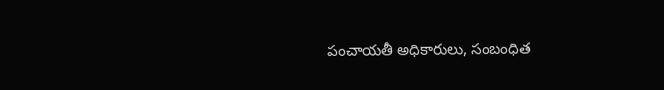పంచాయతీ అధికారులు, సంబంధిత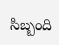సిబ్బంది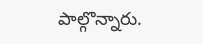పాల్గొన్నారు.